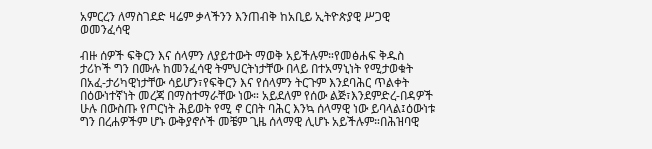አምርረን ለማስገደድ ዛሬም ቃላችንን እንጠብቅ ከአቢይ ኢትዮጵያዊ ሥጋዊ ወመንፈሳዊ

ብዙ ሰዎች ፍቅርን እና ሰላምን ለያይተውት ማወቅ አይችሉም።የመፅሐፍ ቅዱስ ታሪኮች ግን በሙሉ ከመንፈሳዊ ትምህርትነታቸው በላይ በተአማኒነት የሚታወቁት በአፈ-ታሪካዊነታቸው ሳይሆን፣የፍቅርን እና የሰላምን ትርጉም እንደባሕር ጥልቀት በዕውነተኛነት መረጃ በማስተማራቸው ነው። አይደለም የሰው ልጅ፣እንደምድረ-በዳዎች ሁሉ በውስጡ የጦርነት ሕይወት የሚ ኖ ርበት ባሕር እንኳ ሰላማዊ ነው ይባላል፤ዕውነቱ ግን በረሐዎችም ሆኑ ውቅያኖሶች መቼም ጊዜ ሰላማዊ ሊሆኑ አይችሉም።በሕዝባዊ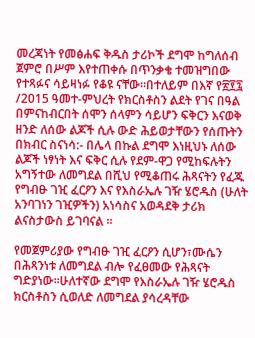መረጃነት የመፅሐፍ ቅዱስ ታሪኮች ደግሞ ከግለሰብ ጀምሮ በሥም እየተጠቀሱ በጥንቃቄ ተመዝግበው የተጻፉና ሳይዛነፉ የቆዩ ናቸው።በተለይም በእኛ የ፳፻፯ /2015 ዓመተ-ምህረት የክርስቶስን ልደት የገና በዓል በምናከብርበት ሰሞን ሰላምን ሳይሆን ፍቅርን እናወቅ ዘንድ ለሰው ልጆች ሲሉ ውድ ሕይወታቸውን የሰጡትን በክብር ስናነሳ:- በሌላ በኩል ደግሞ እነዚህኑ ለሰው ልጆች ነፃነት እና ፍቅር ሲሉ የደም-ዋጋ የሚከፍሉትን አግኝተው ለመግደል በሺህ የሚቆጠሩ ሕጻናትን የፈጁ የግብፁ ገዢ ፈርዖን እና የእስራኤሉ ገዥ ሄሮዱስ (ሁለት አንባገነን ገዢዎችን) አነሳስና አወዳደቅ ታሪክ ልናስታውስ ይገባናል ።

የመጀምሪያው የግብፁ ገዢ ፈርዖን ሲሆን፣ሙሴን በሕጻንነቱ ለመግደል ብሎ የፈፀመው የሕጻናት ግድያነው።ሁለተኛው ደግሞ የእስራኤሉ ገዥ ሄሮዱስ ክርስቶስን ሲወለድ ለመግደል ያሳረዳቸው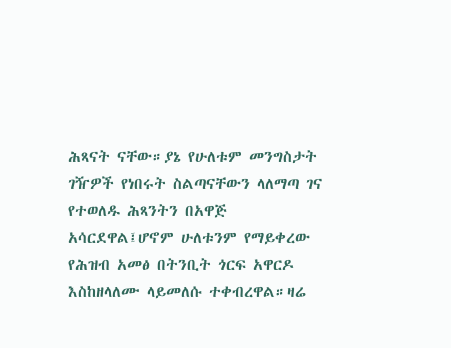ሕጻናት ናቸው።ያኔ የሁለቱም መንግስታት ገዥዎች የነበሩት ስልጣናቸውን ላለማጣ ገና የተወለዱ ሕጻንትን በአዋጅ አሳርደዋል፤ሆኖም ሁለቱንም የማይቀረው የሕዝብ አመፅ በትንቢት ጎርፍ አዋርዶ እስከዘላለሙ ላይመለሱ ተቀብረዋል።ዛሬ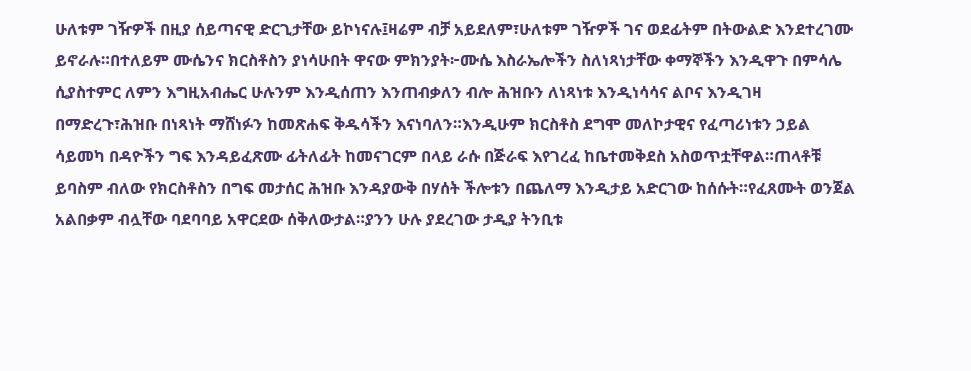ሁለቱም ገዥዎች በዚያ ሰይጣናዊ ድርጊታቸው ይኮነናሉ፤ዛሬም ብቻ አይደለም፣ሁለቱም ገዥዎች ገና ወደፊትም በትውልድ እንደተረገሙ ይኖራሉ።በተለይም ሙሴንና ክርስቶስን ያነሳሁበት ዋናው ምክንያት፦ሙሴ እስራኤሎችን ስለነጻነታቸው ቀማኞችን እንዲዋጉ በምሳሌ ሲያስተምር ለምን እግዚአብሔር ሁሉንም እንዲሰጠን እንጠብቃለን ብሎ ሕዝቡን ለነጻነቱ እንዲነሳሳና ልቦና እንዲገዛ በማድረጉ፣ሕዝቡ በነጻነት ማሸነፉን ከመጽሐፍ ቅዱሳችን እናነባለን።እንዲሁም ክርስቶስ ደግሞ መለኮታዊና የፈጣሪነቱን ኃይል ሳይመካ በዳዮችን ግፍ እንዳይፈጽሙ ፊትለፊት ከመናገርም በላይ ራሱ በጅራፍ እየገረፈ ከቤተመቅደስ አስወጥቷቸዋል።ጠላቶቹ ይባስም ብለው የክርስቶስን በግፍ መታሰር ሕዝቡ እንዳያውቅ በሃሰት ችሎቱን በጨለማ እንዲታይ አድርገው ከሰሱት።የፈጸሙት ወንጀል አልበቃም ብሏቸው ባደባባይ አዋርደው ሰቅለውታል።ያንን ሁሉ ያደረገው ታዲያ ትንቢቱ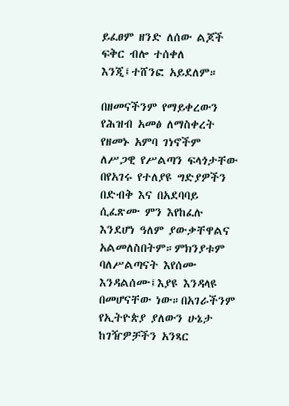ይፈፀም ዘንድ ለሰው ልጆች ፍቅር ብሎ ተሰቀለ እንጂ፤ተሸንፎ አይደለም።

በዘመናችንም የማይቀረውን የሕዝብ አመፅ ለማስቀረት የዘመኑ አምባ ገነኖችም ለሥጋዊ የሥልጣን ፍላጎታቸው በየአገሩ የተለያዩ ግድያዎችን በድብቅ እና በአደባባይ ሲፈጽሙ ምን እየከፈሉ እንደሆነ ዓለም ያውቃቸዋልና አልመለስበትም።ምክንያቱም ባለሥልጣናት እየሰሙ እንዳልሰሙ፤እያዩ እንዳላዩ በመሆናቸው ነው።በአገራችንም የኢትዮጵያ ያለውን ሁኔታ ከገዥዎቻችን አንጻር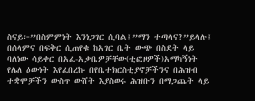ስናይ፦”በስምምነት እንነጋገር ሲባል፤”ማን ተጣላና?”ይላሉ፤ በሰላምና በፍቅር ሲጠየቁ ከአገር ቤት ውጭ በስደት ላይ ባለነው ሳይቀር በአፈ-አቃቤዎቻቸው(ቲፎዞዎች)አማካኝነት የሌለ ዕውነት እየፈበረኩ በየቤተክርስቲያኖቻችንና በሕዝብ ተቋሞቻችን ውስጥ ውሸት እያስወሩ ሕዝቡን በማጋጨት ላይ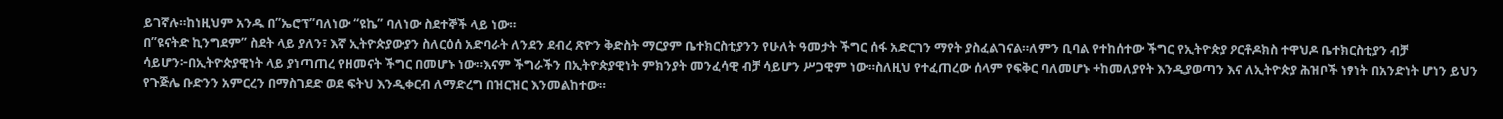ይገኛሉ።ከነዚህም አንዱ በ”ኤሮፕ”ባለነው “ዩኬ” ባለነው ስደተኞች ላይ ነው።
በ”ዩናትድ ኪንግደም” ስደት ላይ ያለን፣ እኛ ኢትዮጵያውያን ስለርዕሰ አድባራት ለንደን ደብረ ጽዮን ቅድስት ማርያም ቤተክርስቲያንን የሁለት ዓመታት ችግር ሰፋ አድርገን ማየት ያስፈልገናል።ለምን ቢባል የተከሰተው ችግር የኢትዮጵያ ዖርቶዶክስ ተዋህዶ ቤተክርስቲያን ብቻ ሳይሆን፦በኢትዮጵያዊነት ላይ ያነጣጠረ የዘመናት ችግር በመሆኑ ነው።እናም ችግራችን በኢትዮጵያዊነት ምክንያት መንፈሳዊ ብቻ ሳይሆን ሥጋዊም ነው።ስለዚህ የተፈጠረው ሰላም የፍቅር ባለመሆኑ +ከመለያየት እንዲያወጣን እና ለኢትዮጵያ ሕዝቦች ነፃነት በአንድነት ሆነን ይህን የጉጅሌ ቡድንን አምርረን በማስገደድ ወደ ፍትህ እንዲቀርብ ለማድረግ በዝርዝር እንመልከተው።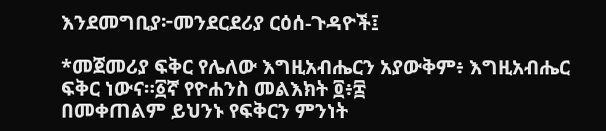እንደመግቢያ፦መንደርደሪያ ርዕሰ-ጉዳዮች፤

*መጀመሪያ ፍቅር የሌለው እግዚአብሔርን አያውቅም፥ እግዚአብሔር ፍቅር ነውና።፩ኛ የዮሐንስ መልእክት ፬፥፰
በመቀጠልም ይህንኑ የፍቅርን ምንነት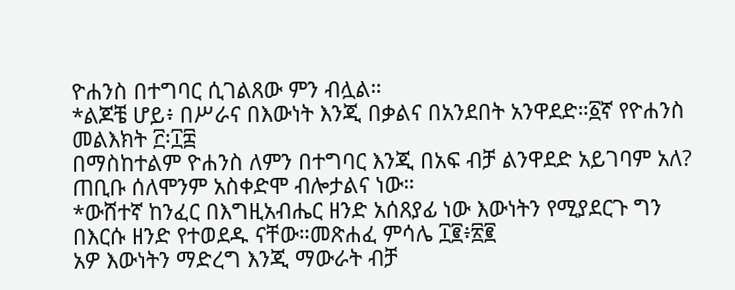ዮሐንስ በተግባር ሲገልጸው ምን ብሏል።
*ልጆቼ ሆይ፥ በሥራና በእውነት እንጂ በቃልና በአንደበት አንዋደድ።፩ኛ የዮሐንስ መልእክት ፫፡፲፰
በማስከተልም ዮሐንስ ለምን በተግባር እንጂ በአፍ ብቻ ልንዋደድ አይገባም አለ?
ጠቢቡ ሰለሞንም አስቀድሞ ብሎታልና ነው።
*ውሸተኛ ከንፈር በእግዚአብሔር ዘንድ አሰጸያፊ ነው እውነትን የሚያደርጉ ግን በእርሱ ዘንድ የተወደዱ ናቸው።መጽሐፈ ምሳሌ ፲፪፥፳፪
አዎ እውነትን ማድረግ እንጂ ማውራት ብቻ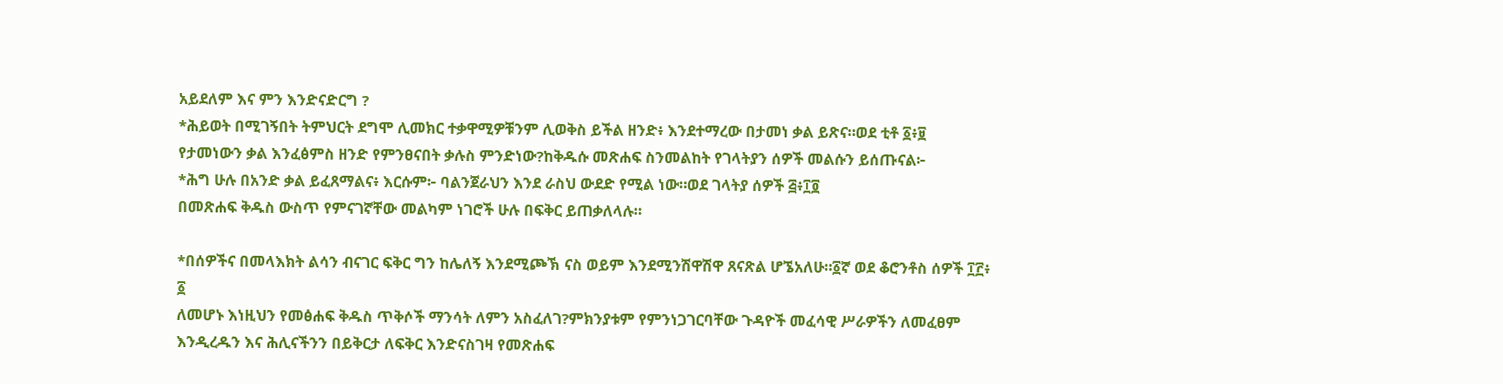አይደለም እና ምን እንድናድርግ ?
*ሕይወት በሚገኝበት ትምህርት ደግሞ ሊመክር ተቃዋሚዎቹንም ሊወቅስ ይችል ዘንድ፥ እንደተማረው በታመነ ቃል ይጽና።ወደ ቲቶ ፩፥፱
የታመነውን ቃል እንፈፅምስ ዘንድ የምንፀናበት ቃሉስ ምንድነው?ከቅዱሱ መጽሐፍ ስንመልከት የገላትያን ሰዎች መልሱን ይሰጡናል፦
*ሕግ ሁሉ በአንድ ቃል ይፈጸማልና፥ እርሱም፦ ባልንጀራህን እንደ ራስህ ውደድ የሚል ነው።ወደ ገላትያ ሰዎች ፭፥፲፬
በመጽሐፍ ቅዱስ ውስጥ የምናገኛቸው መልካም ነገሮች ሁሉ በፍቅር ይጠቃለላሉ።

*በሰዎችና በመላእክት ልሳን ብናገር ፍቅር ግን ከሌለኝ እንደሚጮኽ ናስ ወይም እንደሚንሽዋሽዋ ጸናጽል ሆኜአለሁ።፩ኛ ወደ ቆሮንቶስ ሰዎች ፲፫፥ ፩
ለመሆኑ እነዚህን የመፅሐፍ ቅዱስ ጥቅሶች ማንሳት ለምን አስፈለገ?ምክንያቱም የምንነጋገርባቸው ጉዳዮች መፈሳዊ ሥራዎችን ለመፈፀም እንዲረዱን እና ሕሊናችንን በይቅርታ ለፍቅር እንድናስገዛ የመጽሐፍ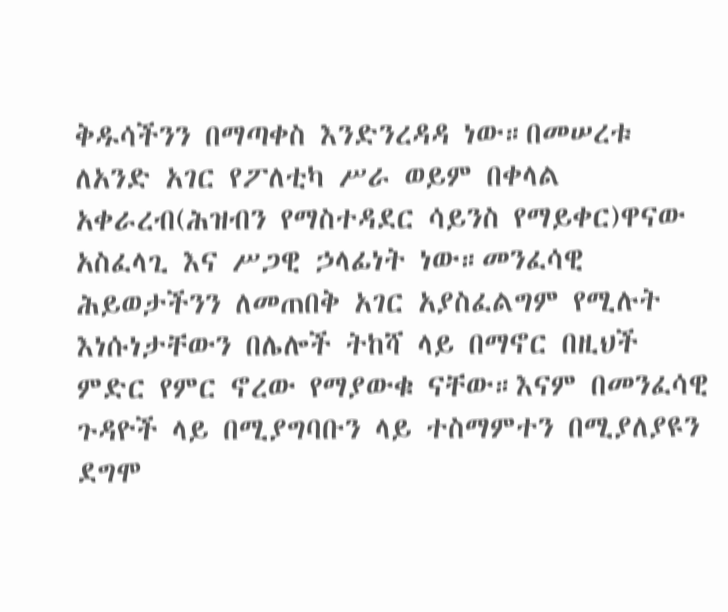ቅዱሳችንን በማጣቀስ እንድንረዳዳ ነው።በመሠረቱ ለአንድ አገር የፖለቲካ ሥራ ወይም በቀላል አቀራረብ(ሕዝብን የማስተዳደር ሳይንስ የማይቀር)ዋናው አስፈላጊ እና ሥጋዊ ኃላፊነት ነው።መንፈሳዊ ሕይወታችንን ለመጠበቅ አገር አያስፈልግም የሚሉት እነሱነታቸውን በሌሎች ትከሻ ላይ በማኖር በዚህች ምድር የምር ኖረው የማያውቁ ናቸው።እናም በመንፈሳዊ ጉዳዮች ላይ በሚያግባቡን ላይ ተስማምተን በሚያለያዩን ደግሞ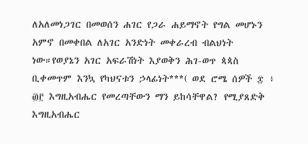ለአለመነጋገር በመወሰን ሐገር የጋራ ሐይማኖት የግል መሆኑን አምኖ በመቀበል ለአገር አንድነት መቀራረብ ብልህነት ነው።የወያኔን አገር አፍራሽነት እያወቅን ሕገ-ወጥ ጳጳስ ቢቀመጥም እንኳ የካህናቱን ኃላፊነት***( ወደ ሮሜ ሰዎች ፰ ፥ ፴፫ እግዚአብሔር የመረጣቸውን ማን ይከሳቸዋል? የሚያጸድቅ እግዚአብሔር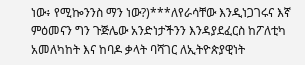ነው፥ የሚኰንንስ ማን ነው?)***ለየራሳቸው እንዲነጋገሩና እኛ ምዕመናን ግን ጉጅሌው አንድነታችንን እንዳያደፈርስ ከፖለቲካ አመለካከት እና ከባዶ ቃላት ባሻገር ለኢትዮጵያዊነት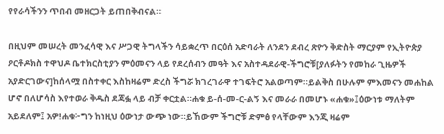የየራሳችንን ጥበብ መዘርጋት ይጠበቅብናል።

በዚህም መሠረት መንፈሳዊ እና ሥጋዊ ትግላችን ሳይቋረጥ በርዕሰ አድባራት ለንደን ደብረ ጽዮን ቅድስት ማርያም የኢትዮጵያ ዖርቶዶክስ ተዋህዶ ቤተክርስቲያን ምዕመናን ላይ የደረሰብን መዓት እና አስተዳደራዊ-ችግሮቹ[ያለፉትን የመከራ ጊዜዎች አያድርገውና]ከሰላሟ በስተቀር እስከዛሬም ድረስ ችግሯ ክገረገራዋ ተገፍትሮ አልወጣም።ይልቅስ በሁሉም ምእመናን መሐከል ሆኖ በለሆሳስ እየተወራ ቅዱስ ደጃፏ ላይ ብቻ ቀርቷል።ሐቁ ይ-ሰ-መ-ር-ልኝ እና መራራ በመሆኑ «ሐቁ»፤ዕውነቱ ማለትም አይደለም፤ አዎ!ሐቁ፦ግን ከነዚህ ዕውነታ ውጭ ነው።ይኸውም ችግሮቹ ድምፅ የላቸውም እንጂ ዛሬም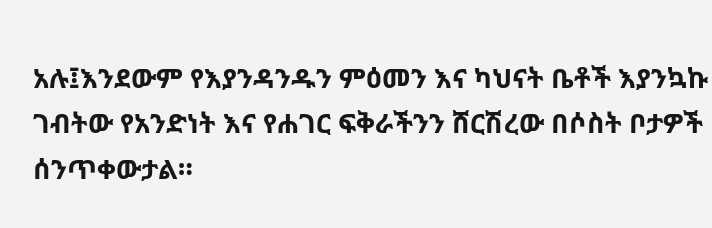አሉ፤እንደውም የእያንዳንዱን ምዕመን እና ካህናት ቤቶች እያንኳኩ ገብትው የአንድነት እና የሐገር ፍቅራችንን ሸርሽረው በሶስት ቦታዎች ሰንጥቀውታል።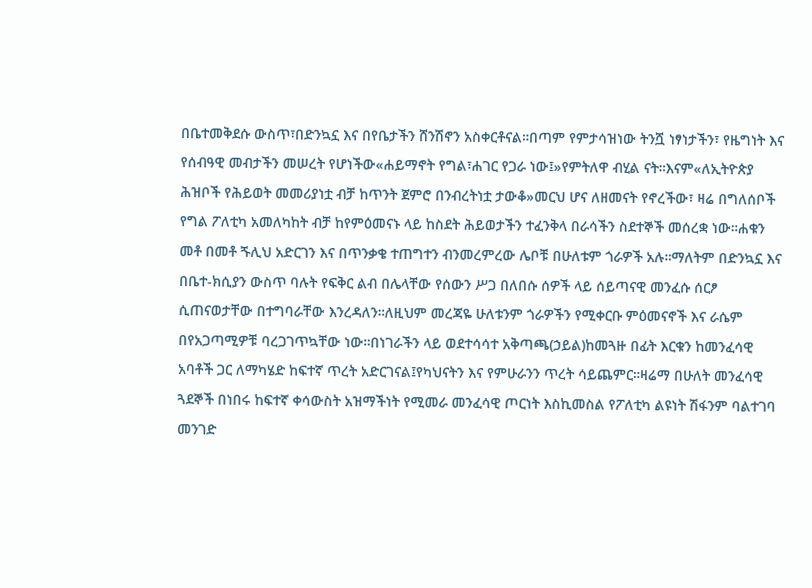በቤተመቅደሱ ውስጥ፣በድንኳኗ እና በየቤታችን ሸንሽኖን አስቀርቶናል።በጣም የምታሳዝነው ትንሿ ነፃነታችን፣ የዜግነት እና የሰብዓዊ መብታችን መሠረት የሆነችው«ሐይማኖት የግል፣ሐገር የጋራ ነው፤»የምትለዋ ብሂል ናት።እናም«ለኢትዮጵያ ሕዝቦች የሕይወት መመሪያነቷ ብቻ ከጥንት ጀምሮ በንብረትነቷ ታውቆ»መርህ ሆና ለዘመናት የኖረችው፣ ዛሬ በግለሰቦች የግል ፖለቲካ አመለካከት ብቻ ከየምዕመናኑ ላይ ከስደት ሕይወታችን ተፈንቅላ በራሳችን ስደተኞች መሰረቋ ነው።ሐቁን መቶ በመቶ ጙሊህ አድርገን እና በጥንቃቄ ተጠግተን ብንመረምረው ሌቦቹ በሁለቱም ጎራዎች አሉ።ማለትም በድንኳኗ እና በቤተ-ክሲያን ውስጥ ባሉት የፍቅር ልብ በሌላቸው የሰውን ሥጋ በለበሱ ሰዎች ላይ ሰይጣናዊ መንፈሱ ሰርፆ ሲጠናወታቸው በተግባራቸው እንረዳለን።ለዚህም መረጃዬ ሁለቱንም ጎራዎችን የሚቀርቡ ምዕመናኖች እና ራሴም በየአጋጣሚዎቹ ባረጋገጥኳቸው ነው።በነገራችን ላይ ወደተሳሳተ አቅጣጫ(ኃይል)ከመጓዙ በፊት እርቁን ከመንፈሳዊ አባቶች ጋር ለማካሄድ ከፍተኛ ጥረት አድርገናል፤የካህናትን እና የምሁራንን ጥረት ሳይጨምር።ዛሬማ በሁለት መንፈሳዊ ጓደኞች በነበሩ ከፍተኛ ቀሳውስት አዝማችነት የሚመራ መንፈሳዊ ጦርነት እስኪመስል የፖለቲካ ልዩነት ሽፋንም ባልተገባ መንገድ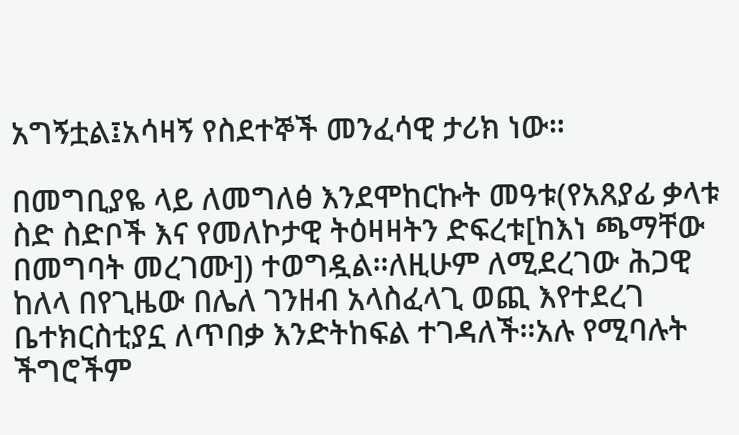አግኝቷል፤አሳዛኝ የስደተኞች መንፈሳዊ ታሪክ ነው።

በመግቢያዬ ላይ ለመግለፅ እንደሞከርኩት መዓቱ(የአጸያፊ ቃላቱ ስድ ስድቦች እና የመለኮታዊ ትዕዛዛትን ድፍረቱ[ከእነ ጫማቸው በመግባት መረገሙ]) ተወግዷል።ለዚሁም ለሚደረገው ሕጋዊ ከለላ በየጊዜው በሌለ ገንዘብ አላስፈላጊ ወጪ እየተደረገ ቤተክርስቲያኗ ለጥበቃ እንድትከፍል ተገዳለች።አሉ የሚባሉት ችግሮችም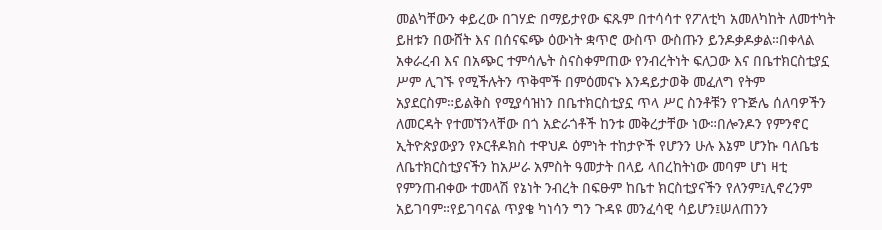መልካቸውን ቀይረው በገሃድ በማይታየው ፍጹም በተሳሳተ የፖለቲካ አመለካከት ለመተካት ይዘቱን በውሸት እና በሰናፍጭ ዕውነት ቋጥሮ ውስጥ ውስጡን ይንዶቃዶቃል።በቀላል አቀራረብ እና በአጭር ተምሳሌት ስናስቀምጠው የንብረትነት ፍለጋው እና በቤተክርስቲያኗ ሥም ሊገኙ የሚችሉትን ጥቅሞች በምዕመናኑ እንዳይታወቅ መፈለግ የትም አያደርስም።ይልቅስ የሚያሳዝነን በቤተክርስቲያኗ ጥላ ሥር ስንቶቹን የጉጅሌ ሰለባዎችን ለመርዳት የተመኘንላቸው በጎ አድራጎቶች ከንቱ መቅረታቸው ነው።በሎንዶን የምንኖር ኢትዮጵያውያን የኦርቶዶክስ ተዋህዶ ዕምነት ተከታዮች የሆንን ሁሉ እኔም ሆንኩ ባለቤቴ ለቤተክርስቲያናችን ከአሥራ አምስት ዓመታት በላይ ላበረከትነው መባም ሆነ ዛቲ የምንጠብቀው ተመላሽ የኔነት ንብረት በፍፁም ከቤተ ክርስቲያናችን የለንም፤ሊኖረንም አይገባም።የይገባናል ጥያቄ ካነሳን ግን ጉዳዩ መንፈሳዊ ሳይሆን፤ሠለጠንን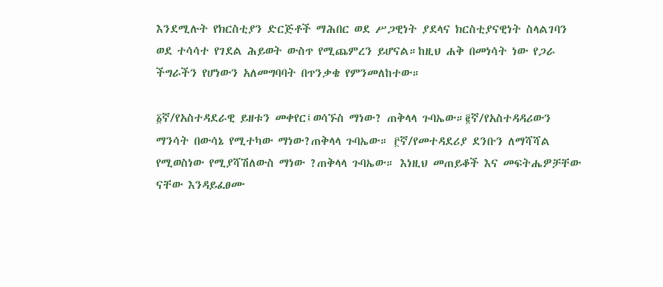እንደሚሉት የክርስቲያን ድርጅቶች ማሕበር ወደ ሥጋዊነት ያደላና ክርስቲያናዊነት ስላልገባን ወደ ተሳሳተ የገደል ሕይወት ውስጥ የሚጨምረን ይሆናል።ከዚህ ሐቅ በመነሳት ነው የጋራ ችግራችን የሆነውን አለመግባባት በጥንቃቄ የምንመለከተው።

፩ኛ/የአስተዳደራዊ ይዘቱን መቀየር፤ወሳኙስ ማነው? ጠቅላላ ጉባኤው።፪ኛ/የአስተዳዳሪውን ማንሳት በውሳኔ የሚተካው ማነው?ጠቅላላ ጉባኤው። ፫ኛ/የመተዳደሪያ ደንቡን ለማሻሻል የሚወስነው የሚያሻሽለውስ ማነው ?ጠቅላላ ጉባኤው። እነዚህ መጠይቆች እና መፍትሔዎቻቸው ናቸው እንዳይፈፀሙ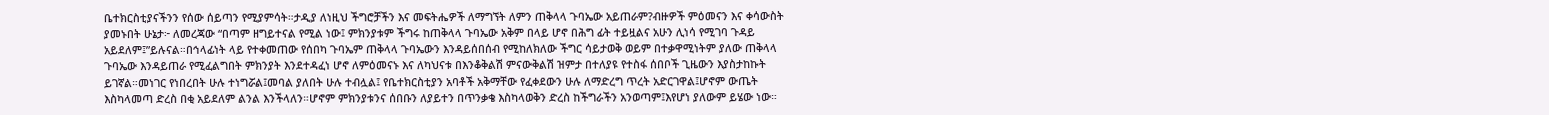ቤተክርስቲያናችንን የሰው ሰይጣን የሚያምሳት።ታዲያ ለነዚህ ችግሮቻችን እና መፍትሔዎች ለማግኘት ለምን ጠቅላላ ጉባኤው አይጠራም?ብዙዎች ምዕመናን እና ቀሳውስት ያመኑበት ሁኔታ፦ ለመረጃው “በጣም ዘግይተናል የሚል ነው፤ ምክንያቱም ችግሩ ከጠቅላላ ጉባኤው አቅም በላይ ሆኖ በሕግ ፊት ተይዟልና አሁን ሊነሳ የሚገባ ጉዳይ አይደለም፤”ይሉናል።በኅላፊነት ላይ የተቀመጠው የሰበካ ጉባኤም ጠቅላላ ጉባኤውን እንዳይሰበሰብ የሚከለክለው ችግር ሳይታወቅ ወይም በተቃዋሚነትም ያለው ጠቅላላ ጉባኤው እንዳይጠራ የሚፈልግበት ምክንያት እንደተዳፈነ ሆኖ ለምዕመናኑ እና ለካህናቱ በእንቆቅልሽ ምናውቅልሽ ዝምታ በተለያዩ የተስፋ ሰበቦች ጊዜውን እያስታከኩት ይገኛል።መነገር የነበረበት ሁሉ ተነግሯል፤መባል ያለበት ሁሉ ተብሏል፤ የቤተክርስቲያን አባቶች አቅማቸው የፈቀደውን ሁሉ ለማድረግ ጥረት አድርገዋል፤ሆኖም ውጤት እስካላመጣ ድረስ በቂ አይደለም ልንል እንችላለን።ሆኖም ምክንያቱንና ሰበቡን ለያይተን በጥንቃቄ እስካላወቅን ድረስ ከችግራችን አንወጣም፤እየሆነ ያለውም ይሄው ነው።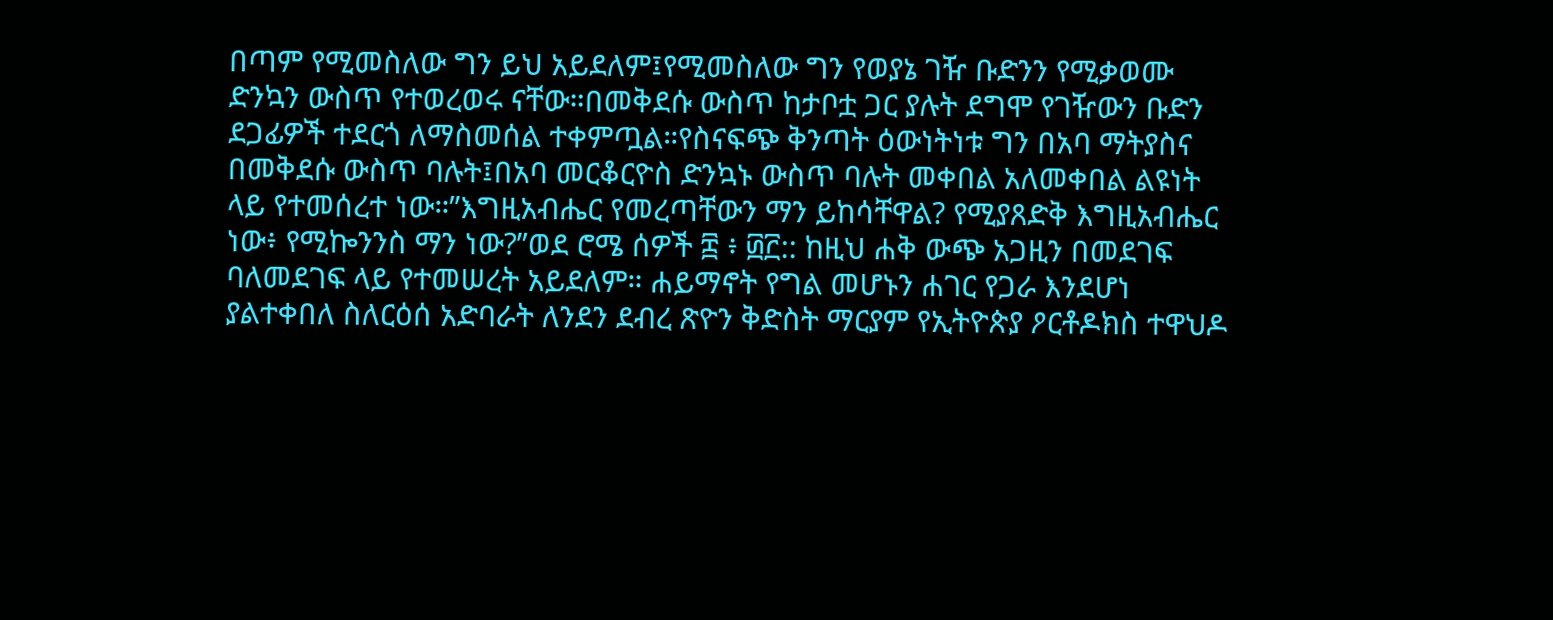በጣም የሚመስለው ግን ይህ አይደለም፤የሚመስለው ግን የወያኔ ገዥ ቡድንን የሚቃወሙ ድንኳን ውስጥ የተወረወሩ ናቸው።በመቅደሱ ውስጥ ከታቦቷ ጋር ያሉት ደግሞ የገዥውን ቡድን ደጋፊዎች ተደርጎ ለማስመሰል ተቀምጧል።የስናፍጭ ቅንጣት ዕውነትነቱ ግን በአባ ማትያስና በመቅደሱ ውስጥ ባሉት፤በአባ መርቆርዮስ ድንኳኑ ውስጥ ባሉት መቀበል አለመቀበል ልዩነት ላይ የተመሰረተ ነው።”እግዚአብሔር የመረጣቸውን ማን ይከሳቸዋል? የሚያጸድቅ እግዚአብሔር ነው፥ የሚኰንንስ ማን ነው?”ወደ ሮሜ ሰዎች ፰ ፥ ፴፫:: ከዚህ ሐቅ ውጭ አጋዚን በመደገፍ ባለመደገፍ ላይ የተመሠረት አይደለም። ሐይማኖት የግል መሆኑን ሐገር የጋራ እንደሆነ ያልተቀበለ ስለርዕሰ አድባራት ለንደን ደብረ ጽዮን ቅድስት ማርያም የኢትዮጵያ ዖርቶዶክስ ተዋህዶ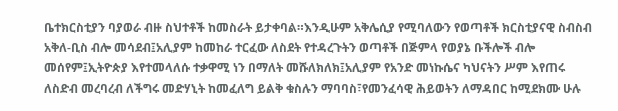ቤተክርስቲያን ባያወራ ብዙ ስህተቶች ከመስራት ይታቀባል።እንዲሁም አቅሌሲያ የሚባለውን የወጣቶች ክርስቲያናዊ ስብስብ አቅለ-ቢስ ብሎ መሳደብ፤አሊያም ከመከራ ተርፈው ለስደት የተዳረጉትን ወጣቶች በጅምላ የወያኔ ቡችሎች ብሎ መሰየም፤ኢትዮጵያ እየተመላለሱ ተቃዋሚ ነን በማለት መሹለክለክ፤አሊያም የአንድ መነኩሴና ካህናትን ሥም እየጠሩ ለስድብ መረባረብ ለችግሩ መድሃኒት ከመፈለግ ይልቅ ቁስሉን ማባባስ፣የመንፈሳዊ ሕይወትን ለማዳበር ከሚደክሙ ሁሉ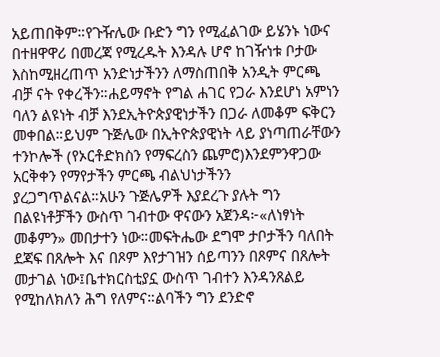አይጠበቅም።የጉዥሌው ቡድን ግን የሚፈልገው ይሄንኑ ነውና በተዘዋዋሪ በመረጃ የሚረዱት እንዳሉ ሆኖ ከገዥነቱ ቦታው እስከሚዘረጠጥ አንድነታችንን ለማስጠበቅ አንዲት ምርጫ ብቻ ናት የቀረችን።ሐይማኖት የግል ሐገር የጋራ እንደሆነ አምነን ባለን ልዩነት ብቻ እንደኢትዮጵያዊነታችን በጋራ ለመቆም ፍቅርን መቀበል።ይህም ጉጅሌው በኢትዮጵያዊነት ላይ ያነጣጠራቸውን ተንኮሎች (የኦርቶድክስን የማፍረስን ጨምሮ)እንደምንዋጋው አርቅቀን የማየታችን ምርጫ ብልህነታችንን ያረጋግጥልናል።አሁን ጉጅሌዎች እያደረጉ ያሉት ግን በልዩነቶቻችን ውስጥ ገብተው ዋናውን አጀንዳ፦«ለነፃነት መቆምን» መበታተን ነው።መፍትሔው ደግሞ ታቦታችን ባለበት ደጃፍ በጸሎት እና በጾም እየታገዝን ሰይጣንን በጾምና በጸሎት መታገል ነው፤ቤተክርስቲያኗ ውስጥ ገብተን እንዳንጸልይ የሚከለክለን ሕግ የለምና።ልባችን ግን ደንድኖ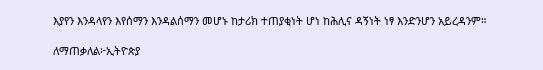እያየን እንዳላየን እየሰማን እንዳልሰማን መሆኑ ከታሪክ ተጠያቂነት ሆነ ከሕሊና ዳኝነት ነፃ እንድንሆን አይረዳንም።

ለማጠቃለል፦ኢትዮጵያ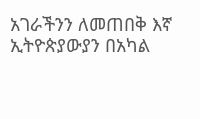አገራችንን ለመጠበቅ እኛ ኢትዮጵያውያን በአካል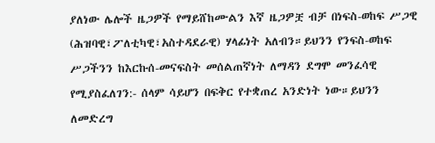ያለነው ሌሎች ዜጋዎች የማይሸከሙልን እኛ ዜጋዎቿ ብቻ በነፍስ-ወከፍ ሥጋዊ (ሕዝባዊ፣ፖለቲካዊ፣አስተዳደራዊ) ሃላፊነት አለብን።ይህንን የንፍስ-ወከፍ ሥጋችንን ከእርኩሰ-መናፍስት መሰልጠኛነት ለማዳን ደግሞ መንፈሳዊ የሚያስፈለገን:- ሰላም ሳይሆን በፍቅር የተቋጠረ አንድነት ነው።ይህንን ለመድረግ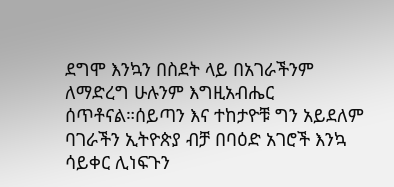ደግሞ እንኳን በስደት ላይ በአገራችንም ለማድረግ ሁሉንም እግዚአብሔር ሰጥቶናል።ሰይጣን እና ተከታዮቹ ግን አይደለም ባገራችን ኢትዮጵያ ብቻ በባዕድ አገሮች እንኳ ሳይቀር ሊነፍጉን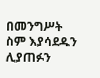በመንግሥት ስም እያሳደዱን ሊያጠፉን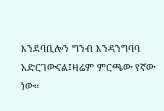እንደባቢሎን ግንብ እንዳንግባባ አድርገውናል፤ዛሬም ምርጫው የኛው ነው።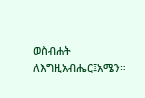ወስብሐት ለእግዚአብሔር፤አሜን።